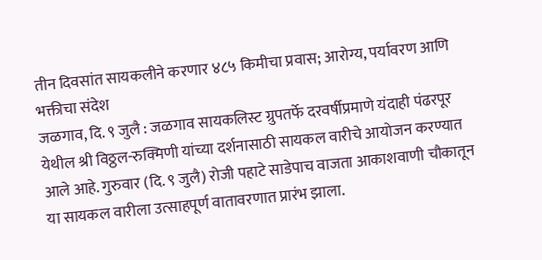तीन दिवसांत सायकलीने करणार ४८५ किमीचा प्रवास; आरोग्य, पर्यावरण आणि भक्तीचा संदेश
जळगाव, दि. ९ जुलै : जळगाव सायकलिस्ट ग्रुपतर्फे दरवर्षीप्रमाणे यंदाही पंढरपूर येथील श्री विठ्ठल-रुक्मिणी यांच्या दर्शनासाठी सायकल वारीचे आयोजन करण्यात आले आहे. गुरुवार (दि. ९ जुलै) रोजी पहाटे साडेपाच वाजता आकाशवाणी चौकातून या सायकल वारीला उत्साहपूर्ण वातावरणात प्रारंभ झाला.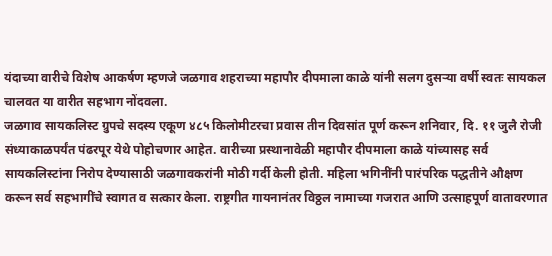यंदाच्या वारीचे विशेष आकर्षण म्हणजे जळगाव शहराच्या महापौर दीपमाला काळे यांनी सलग दुसऱ्या वर्षी स्वतः सायकल चालवत या वारीत सहभाग नोंदवला.
जळगाव सायकलिस्ट ग्रुपचे सदस्य एकूण ४८५ किलोमीटरचा प्रवास तीन दिवसांत पूर्ण करून शनिवार, दि. ११ जुलै रोजी संध्याकाळपर्यंत पंढरपूर येथे पोहोचणार आहेत. वारीच्या प्रस्थानावेळी महापौर दीपमाला काळे यांच्यासह सर्व सायकलिस्टांना निरोप देण्यासाठी जळगावकरांनी मोठी गर्दी केली होती. महिला भगिनींनी पारंपरिक पद्धतीने औक्षण करून सर्व सहभागींचे स्वागत व सत्कार केला. राष्ट्रगीत गायनानंतर विठ्ठल नामाच्या गजरात आणि उत्साहपूर्ण वातावरणात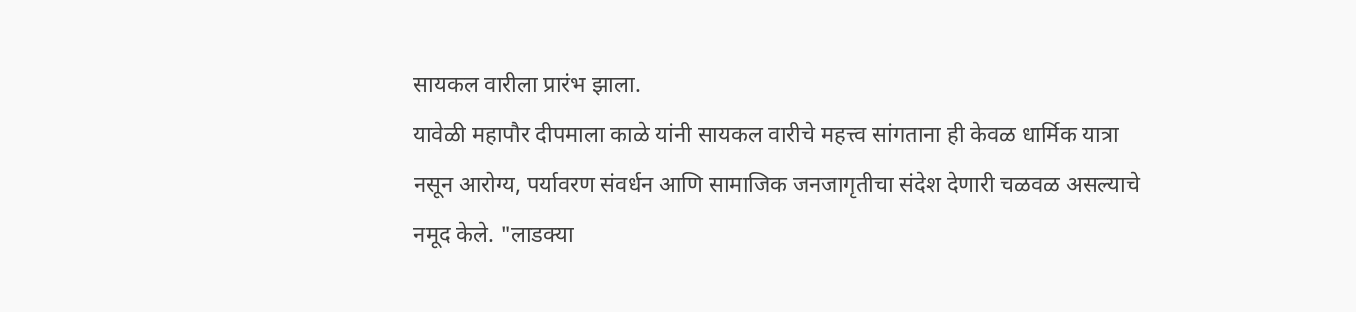सायकल वारीला प्रारंभ झाला.
यावेळी महापौर दीपमाला काळे यांनी सायकल वारीचे महत्त्व सांगताना ही केवळ धार्मिक यात्रा नसून आरोग्य, पर्यावरण संवर्धन आणि सामाजिक जनजागृतीचा संदेश देणारी चळवळ असल्याचे नमूद केले. "लाडक्या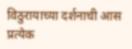विठुरायाच्या दर्शनाची आस प्रत्येक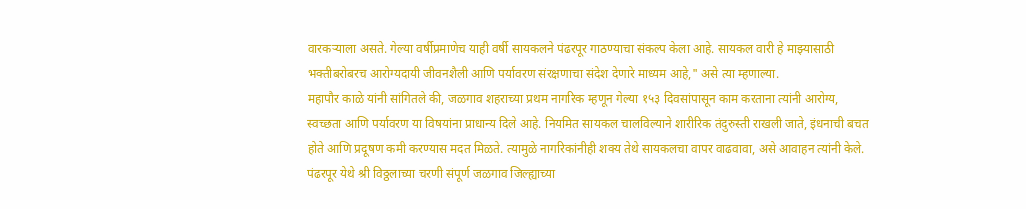वारकऱ्याला असते. गेल्या वर्षीप्रमाणेच याही वर्षी सायकलने पंढरपूर गाठण्याचा संकल्प केला आहे. सायकल वारी हे माझ्यासाठी भक्तीबरोबरच आरोग्यदायी जीवनशैली आणि पर्यावरण संरक्षणाचा संदेश देणारे माध्यम आहे," असे त्या म्हणाल्या.
महापौर काळे यांनी सांगितले की, जळगाव शहराच्या प्रथम नागरिक म्हणून गेल्या १५३ दिवसांपासून काम करताना त्यांनी आरोग्य, स्वच्छता आणि पर्यावरण या विषयांना प्राधान्य दिले आहे. नियमित सायकल चालविल्याने शारीरिक तंदुरुस्ती राखली जाते, इंधनाची बचत होते आणि प्रदूषण कमी करण्यास मदत मिळते. त्यामुळे नागरिकांनीही शक्य तेथे सायकलचा वापर वाढवावा, असे आवाहन त्यांनी केले.
पंढरपूर येथे श्री विठ्ठलाच्या चरणी संपूर्ण जळगाव जिल्ह्याच्या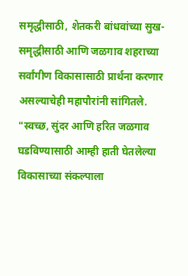समृद्धीसाठी, शेतकरी बांधवांच्या सुख-समृद्धीसाठी आणि जळगाव शहराच्या सर्वांगीण विकासासाठी प्रार्थना करणार असल्याचेही महापौरांनी सांगितले. "स्वच्छ, सुंदर आणि हरित जळगाव घडविण्यासाठी आम्ही हाती घेतलेल्या विकासाच्या संकल्पाला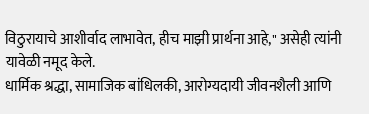विठुरायाचे आशीर्वाद लाभावेत, हीच माझी प्रार्थना आहे," असेही त्यांनी यावेळी नमूद केले.
धार्मिक श्रद्धा, सामाजिक बांधिलकी, आरोग्यदायी जीवनशैली आणि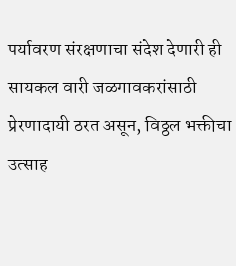पर्यावरण संरक्षणाचा संदेश देणारी ही सायकल वारी जळगावकरांसाठी प्रेरणादायी ठरत असून, विठ्ठल भक्तीचा उत्साह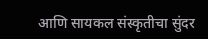आणि सायकल संस्कृतीचा सुंदर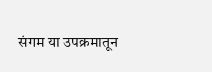संगम या उपक्रमातून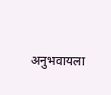अनुभवायला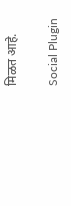मिळत आहे.

Social Plugin